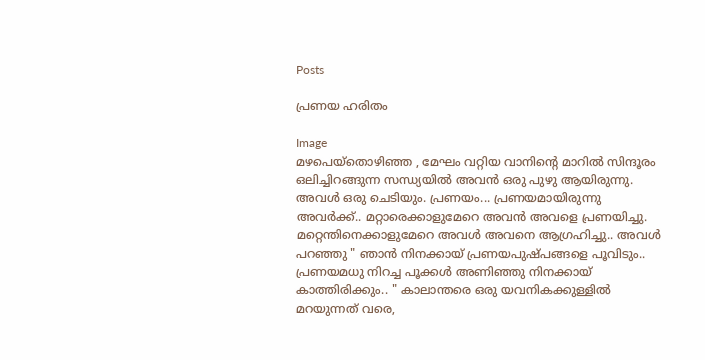Posts

പ്രണയ ഹരിതം

Image
മഴപെയ്തൊഴിഞ്ഞ , മേഘം വറ്റിയ വാനിന്‍റെ മാറില്‍ സിന്ദൂരം ഒലിച്ചിറങ്ങുന്ന സന്ധ്യയില്‍ അവന്‍ ഒരു പുഴു ആയിരുന്നു. അവള്‍ ഒരു ചെടിയും. പ്രണയം... പ്രണയമായിരുന്നു അവര്‍ക്ക്.. മറ്റാരെക്കാളുമേറെ അവന്‍ അവളെ പ്രണയിച്ചു. മറ്റെന്തിനെക്കാളുമേറെ അവള്‍ അവനെ ആഗ്രഹിച്ചു.. അവള്‍ പറഞ്ഞു " ഞാന്‍ നിനക്കായ്‌ പ്രണയപുഷ്പങ്ങളെ പൂവിടും.. പ്രണയമധു നിറച്ച പൂക്കള്‍ അണിഞ്ഞു നിനക്കായ്‌ കാത്തിരിക്കും.. " കാലാന്തരെ ഒരു യവനികക്കുള്ളില്‍ മറയുന്നത് വരെ,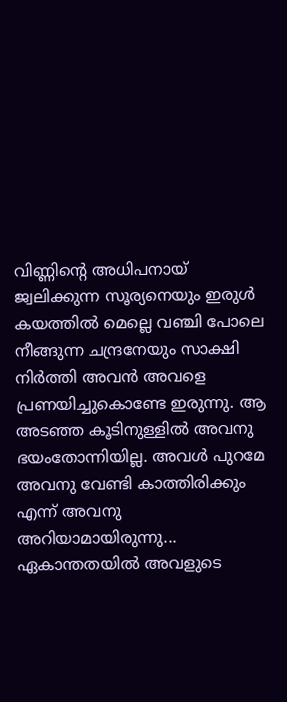വിണ്ണിന്‍റെ അധിപനായ് ജ്വലിക്കുന്ന സൂര്യനെയും ഇരുള്‍ കയത്തില്‍ മെല്ലെ വഞ്ചി പോലെ നീങ്ങുന്ന ചന്ദ്രനേയും സാക്ഷി നിര്‍ത്തി അവന്‍ അവളെ പ്രണയിച്ചുകൊണ്ടേ ഇരുന്നു. ആ അടഞ്ഞ കൂടിനുള്ളില്‍ അവനു ഭയംതോന്നിയില്ല. അവള്‍ പുറമേ അവനു വേണ്ടി കാത്തിരിക്കും എന്ന് അവനു അറിയാമായിരുന്നു... ഏകാന്തതയില്‍ അവളുടെ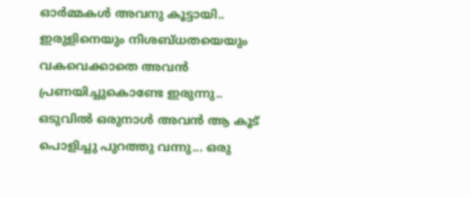ഓര്‍മ്മകള്‍ അവനു കൂട്ടായി.. ഇരുളിനെയും നിശബ്ധതയെയും വകവെക്കാതെ അവന്‍ പ്രണയിച്ചുകൊണ്ടേ ഇരുന്നു.. ഒടുവില്‍ ഒരുനാള്‍ അവന്‍ ആ കൂട് പൊളിച്ചു പുറത്തു വന്നു... ഒരു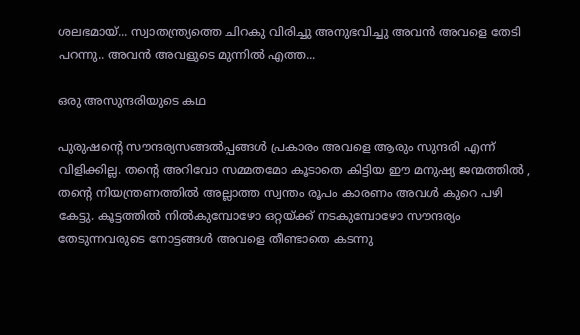ശലഭമായ്... സ്വാതന്ത്ര്യത്തെ ചിറകു വിരിച്ചു അനുഭവിച്ചു അവന്‍ അവളെ തേടി പറന്നു.. അവന്‍ അവളുടെ മുന്നില്‍ എത്ത...

ഒരു അസുന്ദരിയുടെ കഥ

പുരുഷന്‍റെ സൗന്ദര്യസങ്ങല്‍പ്പങ്ങള്‍ പ്രകാരം അവളെ ആരും സുന്ദരി എന്ന് വിളിക്കില്ല. തന്‍റെ അറിവോ സമ്മതമോ കൂടാതെ കിട്ടിയ ഈ മനുഷ്യ ജന്മത്തില്‍ , തന്‍റെ നിയന്ത്രണത്തില്‍ അല്ലാത്ത സ്വന്തം രൂപം കാരണം അവള്‍ കുറെ പഴി കേട്ടു. കൂട്ടത്തില്‍ നില്‍കുമ്പോഴോ ഒറ്റയ്ക്ക് നടകുമ്പോഴോ സൗന്ദര്യം തേടുന്നവരുടെ നോട്ടങ്ങള്‍ അവളെ തീണ്ടാതെ കടന്നു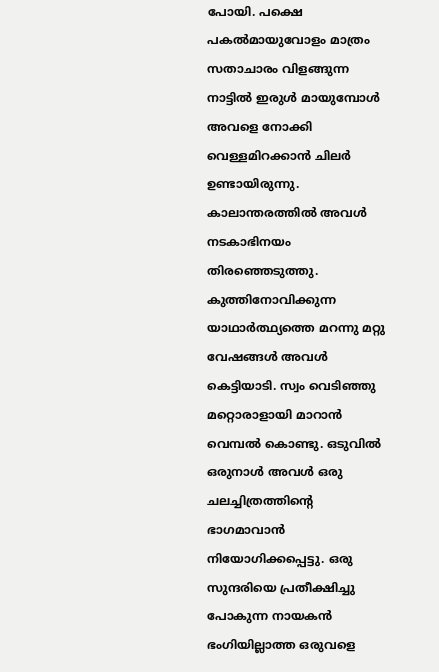പോയി. പക്ഷെ പകല്‍മായുവോളം മാത്രം സതാചാരം വിളങ്ങുന്ന നാട്ടില്‍ ഇരുള്‍ മായുമ്പോള്‍ അവളെ നോക്കി വെള്ളമിറക്കാന്‍ ചിലര്‍ ഉണ്ടായിരുന്നു. കാലാന്തരത്തില്‍ അവള്‍ നടകാഭിനയം തിരഞ്ഞെടുത്തു. കുത്തിനോവിക്കുന്ന യാഥാര്‍ത്ഥ്യത്തെ മറന്നു മറ്റു വേഷങ്ങള്‍ അവള്‍ കെട്ടിയാടി. സ്വം വെടിഞ്ഞു മറ്റൊരാളായി മാറാന്‍ വെമ്പല്‍ കൊണ്ടു. ഒടുവില്‍ ഒരുനാള്‍ അവള്‍ ഒരു ചലച്ചിത്രത്തിന്റെ ഭാഗമാവാന്‍ നിയോഗിക്കപ്പെട്ടു. ഒരു സുന്ദരിയെ പ്രതീക്ഷിച്ചു പോകുന്ന നായകന്‍ ഭംഗിയില്ലാത്ത ഒരുവളെ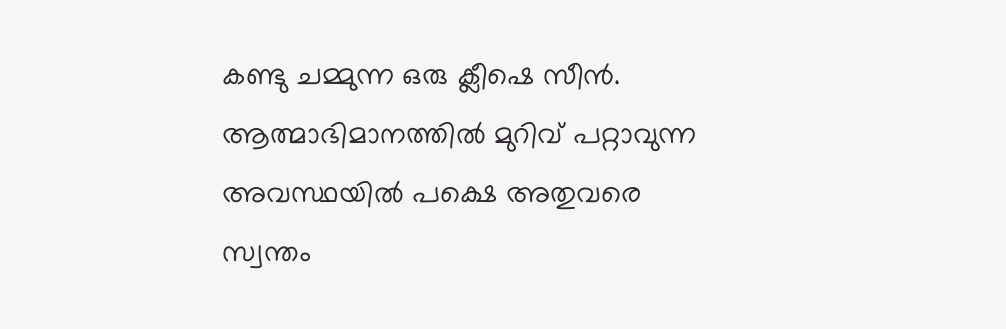കണ്ടു ചമ്മുന്ന ഒരു ക്ലീഷെ സീന്‍. ആത്മാഭിമാനത്തില്‍ മുറിവ് പറ്റാവുന്ന അവസ്ഥയില്‍ പക്ഷെ അതുവരെ സ്വന്തം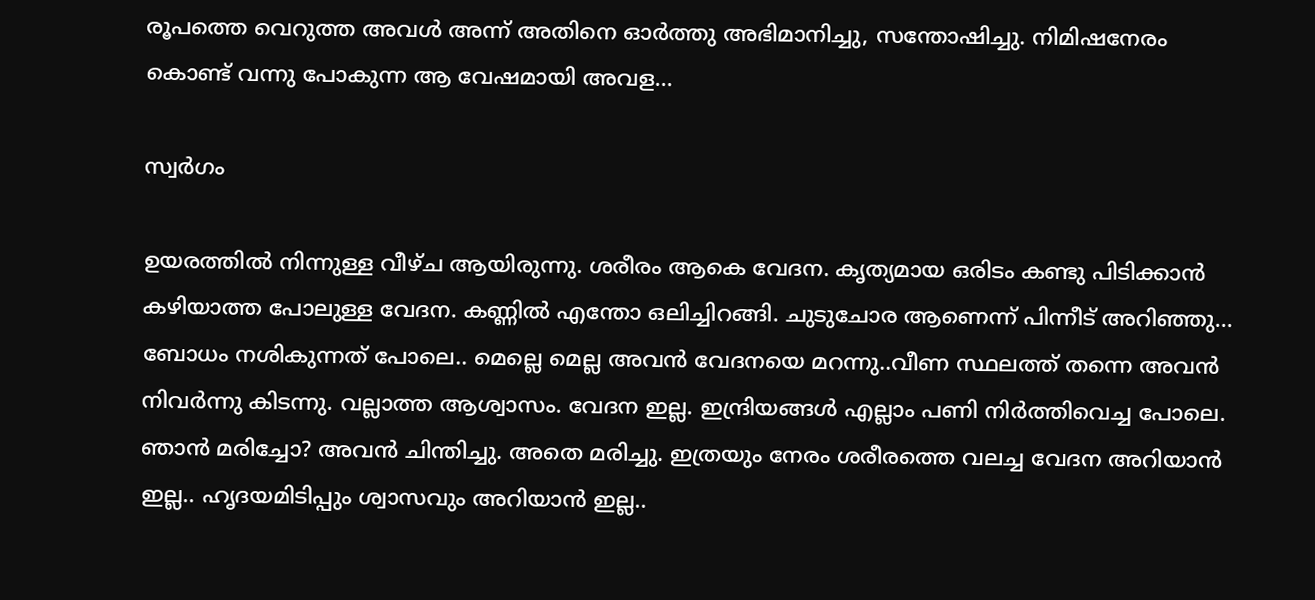രൂപത്തെ വെറുത്ത അവള്‍ അന്ന് അതിനെ ഓര്‍ത്തു അഭിമാനിച്ചു, സന്തോഷിച്ചു. നിമിഷനേരം കൊണ്ട് വന്നു പോകുന്ന ആ വേഷമായി അവള...

സ്വര്‍ഗം

ഉയരത്തില്‍ നിന്നുള്ള വീഴ്ച ആയിരുന്നു. ശരീരം ആകെ വേദന. കൃത്യമായ ഒരിടം കണ്ടു പിടിക്കാന്‍ കഴിയാത്ത പോലുള്ള വേദന. കണ്ണില്‍ എന്തോ ഒലിച്ചിറങ്ങി. ചുടുചോര ആണെന്ന് പിന്നീട് അറിഞ്ഞു... ബോധം നശികുന്നത് പോലെ.. മെല്ലെ മെല്ല അവന്‍ വേദനയെ മറന്നു..വീണ സ്ഥലത്ത് തന്നെ അവന്‍ നിവര്‍ന്നു കിടന്നു. വല്ലാത്ത ആശ്വാസം. വേദന ഇല്ല. ഇന്ദ്രിയങ്ങള്‍ എല്ലാം പണി നിര്‍ത്തിവെച്ച പോലെ. ഞാന്‍ മരിച്ചോ? അവന്‍ ചിന്തിച്ചു. അതെ മരിച്ചു. ഇത്രയും നേരം ശരീരത്തെ വലച്ച വേദന അറിയാന്‍ ഇല്ല.. ഹൃദയമിടിപ്പും ശ്വാസവും അറിയാന്‍ ഇല്ല..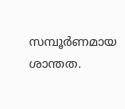സമ്പൂര്‍ണമായ ശാന്തത.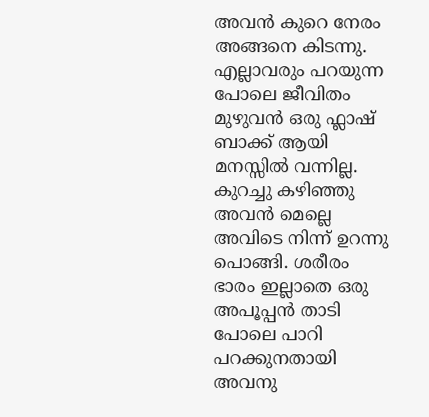അവന്‍ കുറെ നേരം അങ്ങനെ കിടന്നു. എല്ലാവരും പറയുന്ന പോലെ ജീവിതം മുഴുവന്‍ ഒരു ഫ്ലാഷ് ബാക്ക് ആയി മനസ്സില്‍ വന്നില്ല. കുറച്ചു കഴിഞ്ഞു അവന്‍ മെല്ലെ അവിടെ നിന്ന് ഉറന്നു പൊങ്ങി. ശരീരം ഭാരം ഇല്ലാതെ ഒരു അപൂപ്പന്‍ താടി പോലെ പാറി പറക്കുനതായി അവനു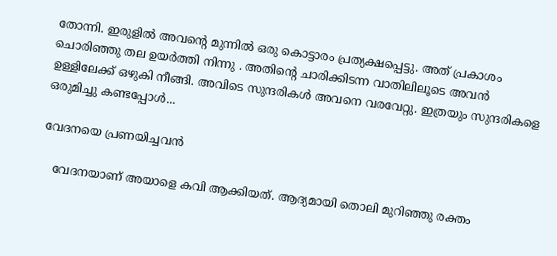തോന്നി. ഇരുളില്‍ അവന്റെ മുന്നില്‍ ഒരു കൊട്ടാരം പ്രത്യക്ഷപ്പെട്ടു. അത് പ്രകാശം ചൊരിഞ്ഞു തല ഉയര്‍ത്തി നിന്നു . അതിന്റെ ചാരിക്കിടന്ന വാതിലിലൂടെ അവന്‍ ഉള്ളിലേക്ക് ഒഴുകി നീങ്ങി. അവിടെ സുന്ദരികള്‍ അവനെ വരവേറ്റു. ഇത്രയും സുന്ദരികളെ ഒരുമിച്ചു കണ്ടപ്പോള്‍...

വേദനയെ പ്രണയിച്ചവന്‍

   വേദനയാണ് അയാളെ കവി ആക്കിയത്. ആദ്യമായി തൊലി മുറിഞ്ഞു രക്തം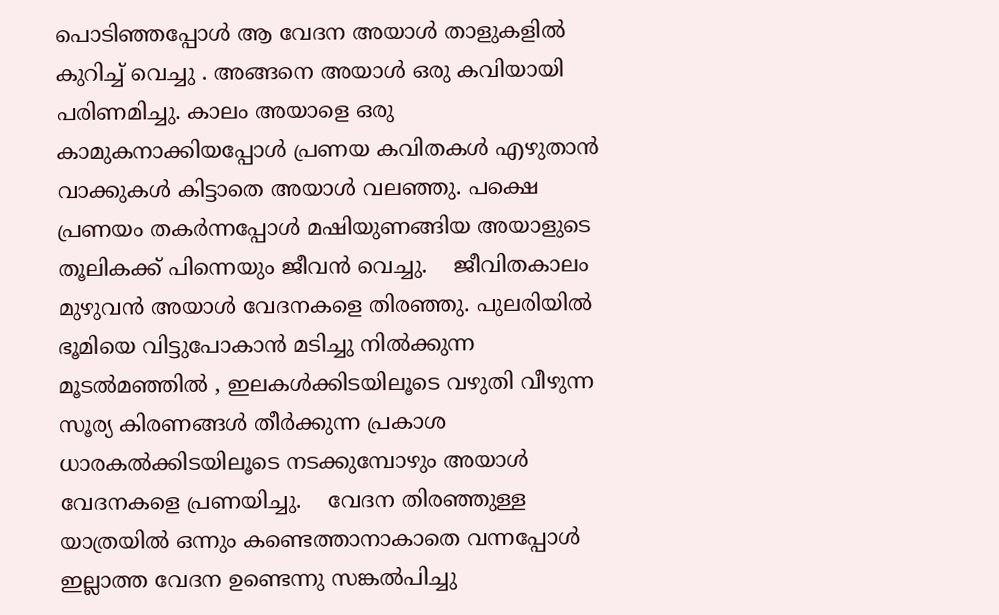പൊടിഞ്ഞപ്പോള്‍ ആ വേദന അയാള്‍ താളുകളില്‍ കുറിച്ച് വെച്ചു . അങ്ങനെ അയാള്‍ ഒരു കവിയായി പരിണമിച്ചു. കാലം അയാളെ ഒരു കാമുകനാക്കിയപ്പോള്‍ പ്രണയ കവിതകള്‍ എഴുതാന്‍ വാക്കുകള്‍ കിട്ടാതെ അയാള്‍ വലഞ്ഞു. പക്ഷെ പ്രണയം തകര്‍ന്നപ്പോള്‍ മഷിയുണങ്ങിയ അയാളുടെ തൂലികക്ക് പിന്നെയും ജീവന്‍ വെച്ചു.    ജീവിതകാലം മുഴുവന്‍ അയാള്‍ വേദനകളെ തിരഞ്ഞു. പുലരിയില്‍ ഭൂമിയെ വിട്ടുപോകാന്‍ മടിച്ചു നില്‍ക്കുന്ന മൂടല്‍മഞ്ഞില്‍ , ഇലകള്‍ക്കിടയിലൂടെ വഴുതി വീഴുന്ന സൂര്യ കിരണങ്ങള്‍ തീര്‍ക്കുന്ന പ്രകാശ ധാരകല്‍ക്കിടയിലൂടെ നടക്കുമ്പോഴും അയാള്‍ വേദനകളെ പ്രണയിച്ചു.    വേദന തിരഞ്ഞുള്ള യാത്രയില്‍ ഒന്നും കണ്ടെത്താനാകാതെ വന്നപ്പോള്‍ ഇല്ലാത്ത വേദന ഉണ്ടെന്നു സങ്കല്‍പിച്ചു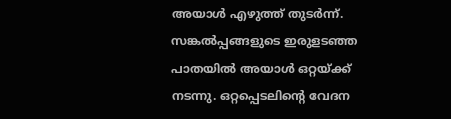അയാള്‍ എഴുത്ത് തുടര്‍ന്ന്. സങ്കല്‍പ്പങ്ങളുടെ ഇരുളടഞ്ഞ പാതയില്‍ അയാള്‍ ഒറ്റയ്ക്ക് നടന്നു. ഒറ്റപ്പെടലിന്റെ വേദന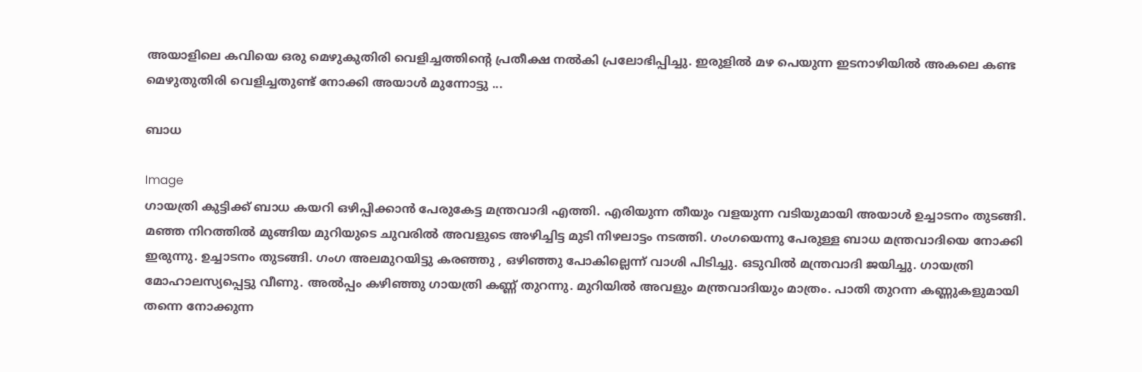അയാളിലെ കവിയെ ഒരു മെഴുകുതിരി വെളിച്ചത്തിന്റെ പ്രതീക്ഷ നല്‍കി പ്രലോഭിപ്പിച്ചു. ഇരുളില്‍ മഴ പെയുന്ന ഇടനാഴിയില്‍ അകലെ കണ്ട മെഴുതുതിരി വെളിച്ചതുണ്ട് നോക്കി അയാള്‍ മുന്നോട്ടു ...

ബാധ

Image
ഗായത്രി കുട്ടിക്ക് ബാധ കയറി ഒഴിപ്പിക്കാന്‍ പേരുകേട്ട മന്ത്രവാദി എത്തി. എരിയുന്ന തീയും വളയുന്ന വടിയുമായി അയാള്‍ ഉച്ചാടനം തുടങ്ങി. മഞ്ഞ നിറത്തില്‍ മുങ്ങിയ മുറിയുടെ ചുവരില്‍ അവളുടെ അഴിച്ചിട്ട മുടി നിഴലാട്ടം നടത്തി. ഗംഗയെന്നു പേരുള്ള ബാധ മന്ത്രവാദിയെ നോക്കി ഇരുന്നു. ഉച്ചാടനം തുടങ്ങി. ഗംഗ അലമുറയിട്ടു കരഞ്ഞു , ഒഴിഞ്ഞു പോകില്ലെന്ന് വാശി പിടിച്ചു. ഒടുവില്‍ മന്ത്രവാദി ജയിച്ചു. ഗായത്രി മോഹാലസ്യപ്പെട്ടു വീണു. അല്‍പ്പം കഴിഞ്ഞു ഗായത്രി കണ്ണ് തുറന്നു. മുറിയില്‍ അവളും മന്ത്രവാദിയും മാത്രം. പാതി തുറന്ന കണ്ണുകളുമായി തന്നെ നോക്കുന്ന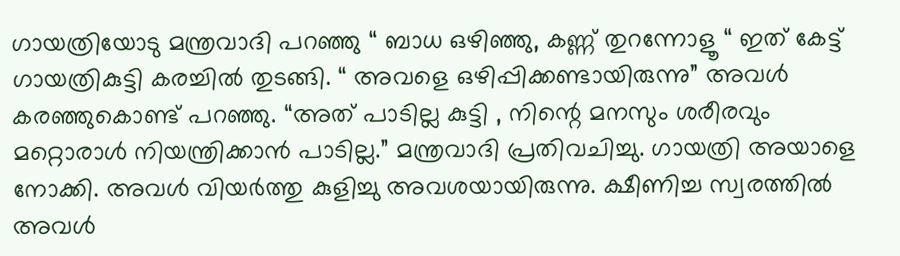ഗായത്രിയോടു മന്ത്രവാദി പറഞ്ഞു “ ബാധ ഒഴിഞ്ഞു, കണ്ണ് തുറന്നോളൂ “ ഇത് കേട്ട് ഗായത്രികുട്ടി കരച്ചില്‍ തുടങ്ങി. “ അവളെ ഒഴിപ്പിക്കണ്ടായിരുന്നു” അവള്‍ കരഞ്ഞുകൊണ്ട്‌ പറഞ്ഞു. “അത് പാടില്ല കുട്ടി , നിന്റെ മനസും ശരീരവും മറ്റൊരാള്‍ നിയന്ത്രിക്കാന്‍ പാടില്ല.” മന്ത്രവാദി പ്രതിവചിച്ചു. ഗായത്രി അയാളെ നോക്കി. അവള്‍ വിയര്‍ത്തു കുളിച്ചു അവശയായിരുന്നു. ക്ഷീണിച്ച സ്വരത്തില്‍ അവള്‍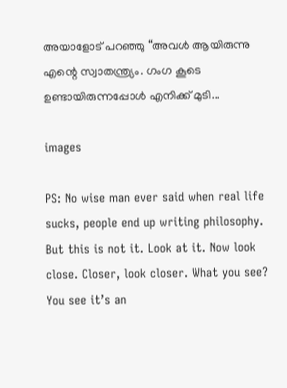അയാളോട് പറഞ്ഞു “അവള്‍ ആയിരുന്നു എന്റെ സ്വാതന്ത്ര്യം. ഗംഗ കൂടെ ഉണ്ടായിരുന്നപ്പോള്‍ എനിക്ക് മുടി...

images

PS: No wise man ever said when real life sucks, people end up writing philosophy. But this is not it. Look at it. Now look close. Closer, look closer. What you see? You see it’s an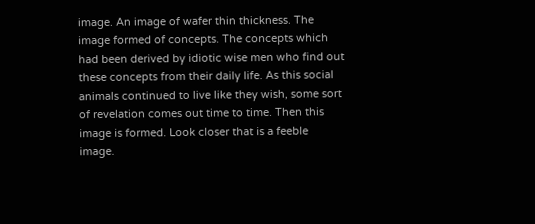image. An image of wafer thin thickness. The image formed of concepts. The concepts which had been derived by idiotic wise men who find out these concepts from their daily life. As this social animals continued to live like they wish, some sort of revelation comes out time to time. Then this image is formed. Look closer that is a feeble image.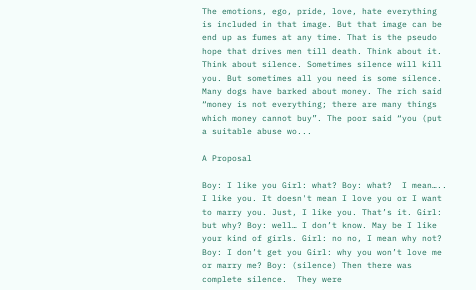The emotions, ego, pride, love, hate everything is included in that image. But that image can be end up as fumes at any time. That is the pseudo hope that drives men till death. Think about it. Think about silence. Sometimes silence will kill you. But sometimes all you need is some silence. Many dogs have barked about money. The rich said “money is not everything; there are many things which money cannot buy”. The poor said “you (put a suitable abuse wo...

A Proposal

Boy: I like you Girl: what? Boy: what?  I mean….. I like you. It doesn't mean I love you or I want to marry you. Just, I like you. That’s it. Girl: but why? Boy: well… I don’t know. May be I like your kind of girls. Girl: no no, I mean why not? Boy: I don’t get you Girl: why you won’t love me or marry me? Boy: (silence) Then there was complete silence.  They were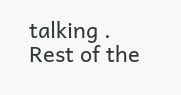talking . Rest of the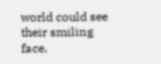world could see their smiling face.